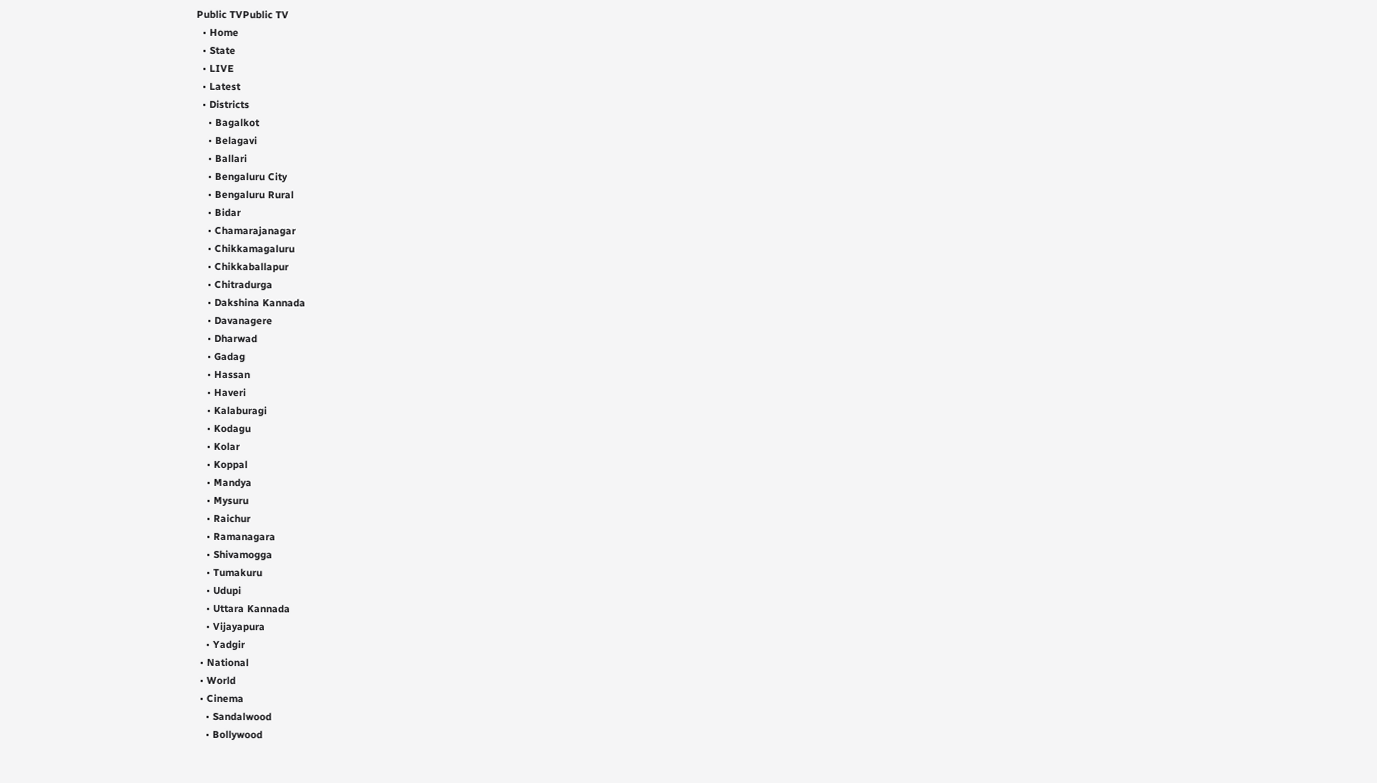Public TVPublic TV
  • Home
  • State
  • LIVE
  • Latest
  • Districts
    • Bagalkot
    • Belagavi
    • Ballari
    • Bengaluru City
    • Bengaluru Rural
    • Bidar
    • Chamarajanagar
    • Chikkamagaluru
    • Chikkaballapur
    • Chitradurga
    • Dakshina Kannada
    • Davanagere
    • Dharwad
    • Gadag
    • Hassan
    • Haveri
    • Kalaburagi
    • Kodagu
    • Kolar
    • Koppal
    • Mandya
    • Mysuru
    • Raichur
    • Ramanagara
    • Shivamogga
    • Tumakuru
    • Udupi
    • Uttara Kannada
    • Vijayapura
    • Yadgir
  • National
  • World
  • Cinema
    • Sandalwood
    • Bollywood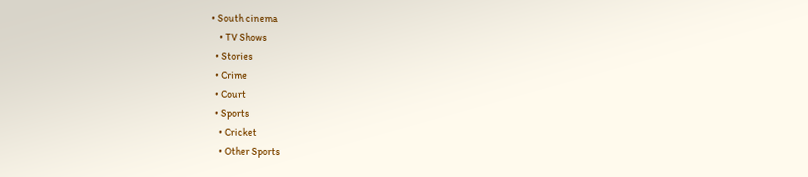• South cinema
    • TV Shows
  • Stories
  • Crime
  • Court
  • Sports
    • Cricket
    • Other Sports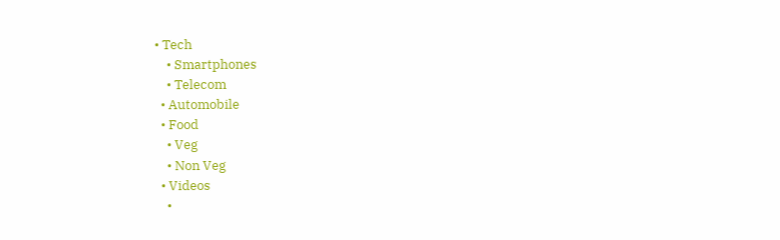• Tech
    • Smartphones
    • Telecom
  • Automobile
  • Food
    • Veg
    • Non Veg
  • Videos
    •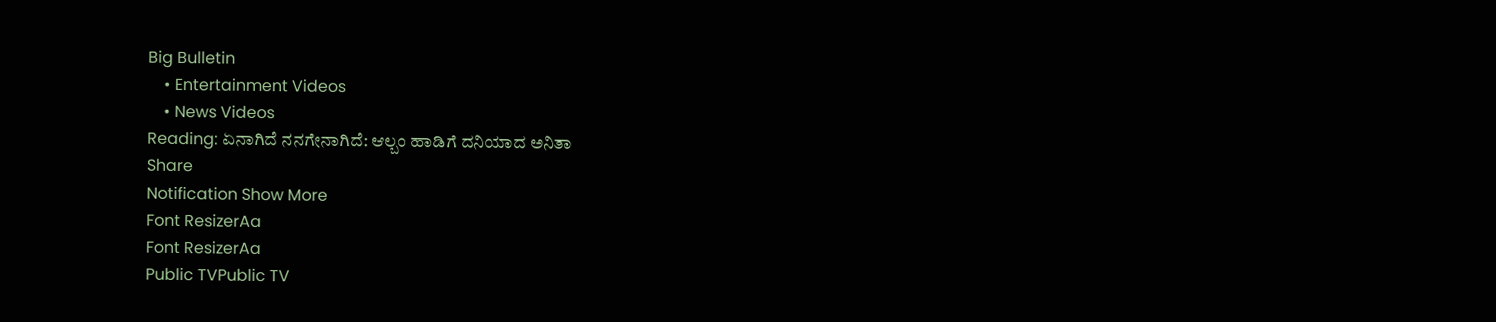Big Bulletin
    • Entertainment Videos
    • News Videos
Reading: ಏನಾಗಿದೆ ನನಗೇನಾಗಿದೆ: ಆಲ್ಬಂ ಹಾಡಿಗೆ ದನಿಯಾದ ಅನಿತಾ
Share
Notification Show More
Font ResizerAa
Font ResizerAa
Public TVPublic TV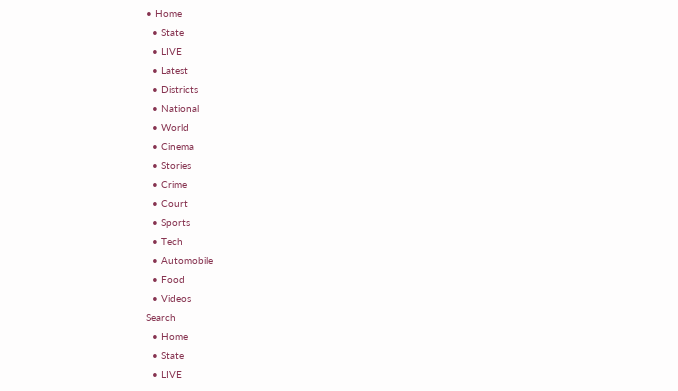• Home
  • State
  • LIVE
  • Latest
  • Districts
  • National
  • World
  • Cinema
  • Stories
  • Crime
  • Court
  • Sports
  • Tech
  • Automobile
  • Food
  • Videos
Search
  • Home
  • State
  • LIVE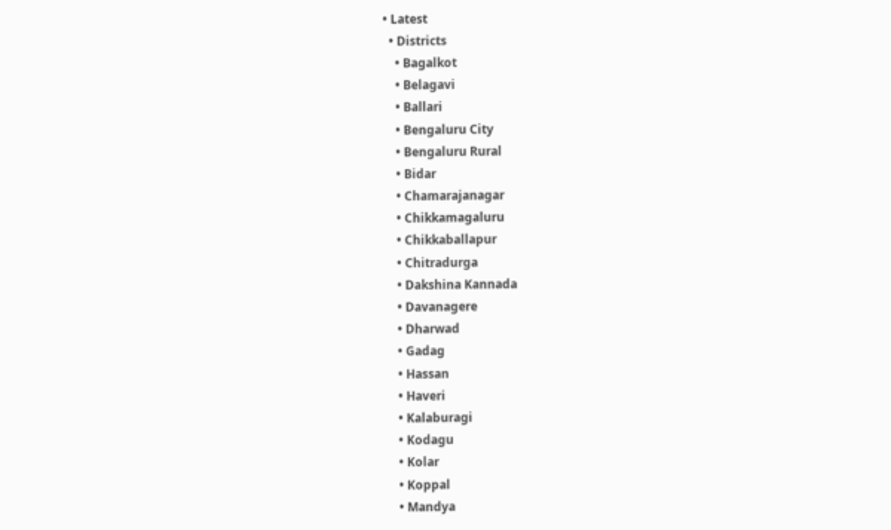• Latest
  • Districts
    • Bagalkot
    • Belagavi
    • Ballari
    • Bengaluru City
    • Bengaluru Rural
    • Bidar
    • Chamarajanagar
    • Chikkamagaluru
    • Chikkaballapur
    • Chitradurga
    • Dakshina Kannada
    • Davanagere
    • Dharwad
    • Gadag
    • Hassan
    • Haveri
    • Kalaburagi
    • Kodagu
    • Kolar
    • Koppal
    • Mandya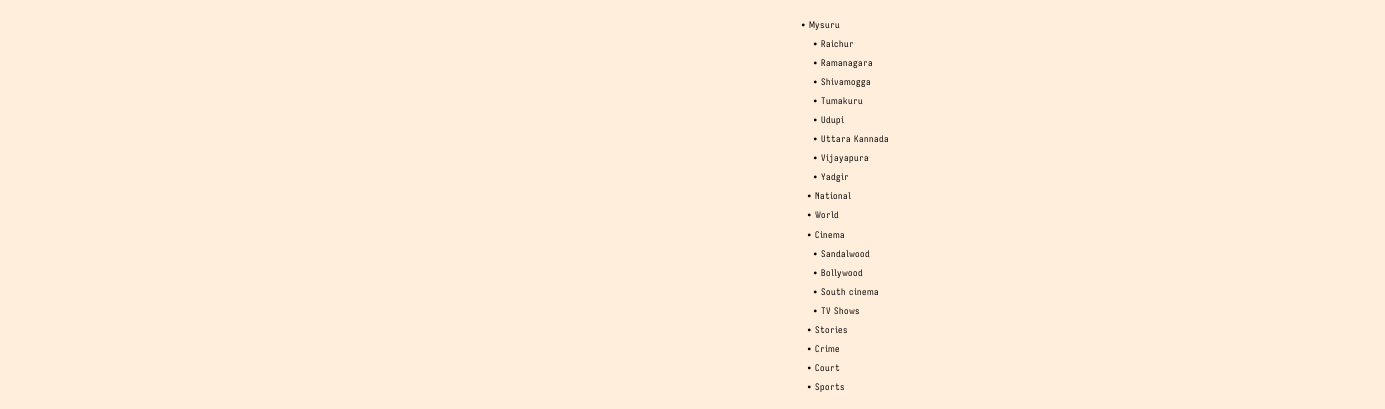• Mysuru
    • Raichur
    • Ramanagara
    • Shivamogga
    • Tumakuru
    • Udupi
    • Uttara Kannada
    • Vijayapura
    • Yadgir
  • National
  • World
  • Cinema
    • Sandalwood
    • Bollywood
    • South cinema
    • TV Shows
  • Stories
  • Crime
  • Court
  • Sports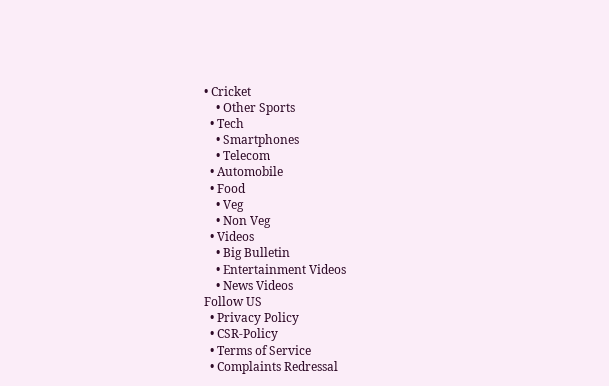• Cricket
    • Other Sports
  • Tech
    • Smartphones
    • Telecom
  • Automobile
  • Food
    • Veg
    • Non Veg
  • Videos
    • Big Bulletin
    • Entertainment Videos
    • News Videos
Follow US
  • Privacy Policy
  • CSR-Policy
  • Terms of Service
  • Complaints Redressal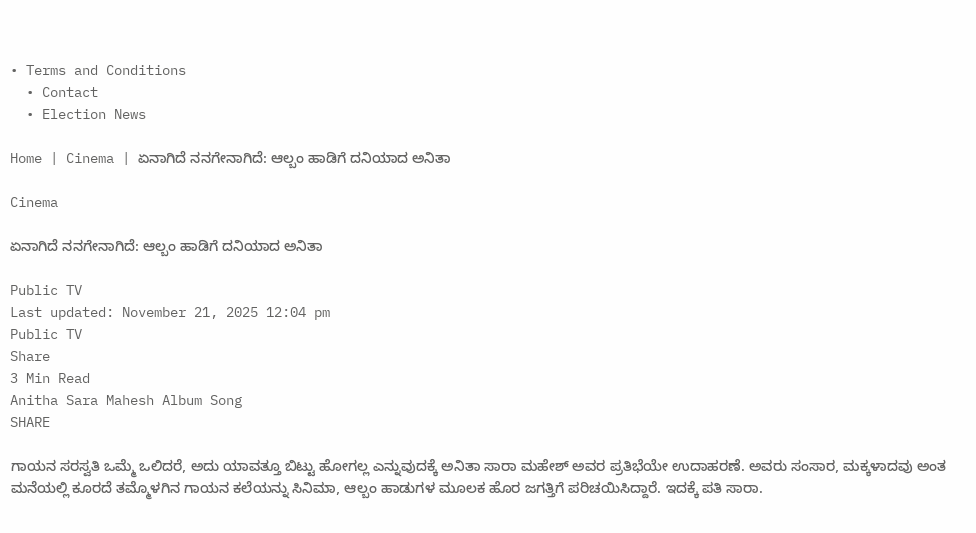• Terms and Conditions
  • Contact
  • Election News

Home | Cinema | ಏನಾಗಿದೆ ನನಗೇನಾಗಿದೆ: ಆಲ್ಬಂ ಹಾಡಿಗೆ ದನಿಯಾದ ಅನಿತಾ

Cinema

ಏನಾಗಿದೆ ನನಗೇನಾಗಿದೆ: ಆಲ್ಬಂ ಹಾಡಿಗೆ ದನಿಯಾದ ಅನಿತಾ

Public TV
Last updated: November 21, 2025 12:04 pm
Public TV
Share
3 Min Read
Anitha Sara Mahesh Album Song
SHARE

ಗಾಯನ ಸರಸ್ವತಿ ಒಮ್ಮೆ ಒಲಿದರೆ, ಅದು ಯಾವತ್ತೂ ಬಿಟ್ಟು ಹೋಗಲ್ಲ ಎನ್ನುವುದಕ್ಕೆ ಅನಿತಾ ಸಾರಾ ಮಹೇಶ್ ಅವರ ಪ್ರತಿಭೆಯೇ ಉದಾಹರಣೆ. ಅವರು ಸಂಸಾರ, ಮಕ್ಕಳಾದವು ಅಂತ ಮನೆಯಲ್ಲಿ ಕೂರದೆ ತಮ್ಮೊಳಗಿನ ಗಾಯನ ಕಲೆಯನ್ನು ಸಿನಿಮಾ, ಆಲ್ಬಂ ಹಾಡುಗಳ ಮೂಲಕ ಹೊರ ಜಗತ್ತಿಗೆ ಪರಿಚಯಿಸಿದ್ದಾರೆ. ಇದಕ್ಕೆ ಪತಿ ಸಾರಾ.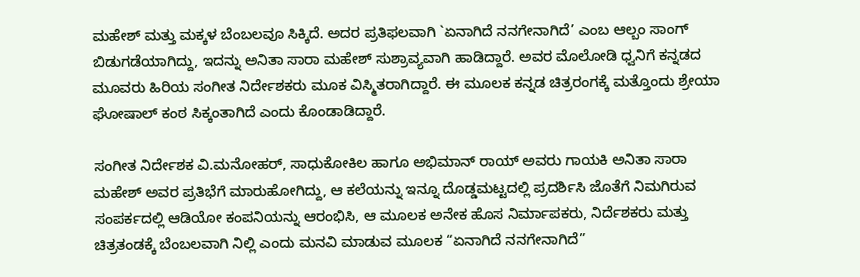ಮಹೇಶ್ ಮತ್ತು ಮಕ್ಕಳ ಬೆಂಬಲವೂ ಸಿಕ್ಕಿದೆ. ಅದರ ಪ್ರತಿಫಲವಾಗಿ `ಏನಾಗಿದೆ ನನಗೇನಾಗಿದೆ’ ಎಂಬ ಆಲ್ಬಂ ಸಾಂಗ್ ಬಿಡುಗಡೆಯಾಗಿದ್ದು, ಇದನ್ನು ಅನಿತಾ ಸಾರಾ ಮಹೇಶ್ ಸುಶ್ರಾವ್ಯವಾಗಿ ಹಾಡಿದ್ದಾರೆ. ಅವರ ಮೊಲೋಡಿ ಧ್ವನಿಗೆ ಕನ್ನಡದ ಮೂವರು ಹಿರಿಯ ಸಂಗೀತ ನಿರ್ದೇಶಕರು ಮೂಕ ವಿಸ್ಮಿತರಾಗಿದ್ದಾರೆ. ಈ ಮೂಲಕ ಕನ್ನಡ ಚಿತ್ರರಂಗಕ್ಕೆ ಮತ್ತೊಂದು ಶ್ರೇಯಾ ಘೋಷಾಲ್ ಕಂಠ ಸಿಕ್ಕಂತಾಗಿದೆ ಎಂದು ಕೊಂಡಾಡಿದ್ದಾರೆ.

ಸಂಗೀತ ನಿರ್ದೇಶಕ ವಿ.ಮನೋಹರ್, ಸಾಧುಕೋಕಿಲ ಹಾಗೂ ಅಭಿಮಾನ್ ರಾಯ್ ಅವರು ಗಾಯಕಿ ಅನಿತಾ ಸಾರಾ ಮಹೇಶ್ ಅವರ ಪ್ರತಿಭೆಗೆ ಮಾರುಹೋಗಿದ್ದು, ಆ ಕಲೆಯನ್ನು ಇನ್ನೂ ದೊಡ್ಡಮಟ್ಟದಲ್ಲಿ ಪ್ರದರ್ಶಿಸಿ ಜೊತೆಗೆ ನಿಮಗಿರುವ ಸಂಪರ್ಕದಲ್ಲಿ ಆಡಿಯೋ ಕಂಪನಿಯನ್ನು ಆರಂಭಿಸಿ, ಆ ಮೂಲಕ ಅನೇಕ ಹೊಸ ನಿರ್ಮಾಪಕರು, ನಿರ್ದೆಶಕರು ಮತ್ತು ಚಿತ್ರತಂಡಕ್ಕೆ ಬೆಂಬಲವಾಗಿ ನಿಲ್ಲಿ ಎಂದು ಮನವಿ ಮಾಡುವ ಮೂಲಕ “ಏನಾಗಿದೆ ನನಗೇನಾಗಿದೆ”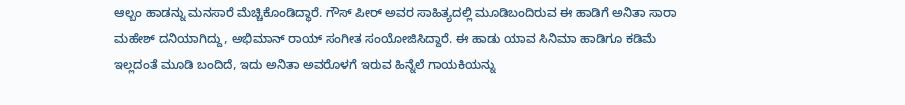ಆಲ್ಬಂ ಹಾಡನ್ನು ಮನಸಾರೆ ಮೆಚ್ಚಿಕೊಂಡಿದ್ಧಾರೆ. ಗೌಸ್ ಪೀರ್ ಅವರ ಸಾಹಿತ್ಯದಲ್ಲಿ ಮೂಡಿಬಂದಿರುವ ಈ ಹಾಡಿಗೆ ಅನಿತಾ ಸಾರಾ ಮಹೇಶ್ ದನಿಯಾಗಿದ್ದು, ಅಭಿಮಾನ್ ರಾಯ್ ಸಂಗೀತ ಸಂಯೋಜಿಸಿದ್ದಾರೆ. ಈ ಹಾಡು ಯಾವ ಸಿನಿಮಾ ಹಾಡಿಗೂ ಕಡಿಮೆ ಇಲ್ಲದಂತೆ ಮೂಡಿ ಬಂದಿದೆ, ಇದು ಅನಿತಾ ಅವರೊಳಗೆ ಇರುವ ಹಿನ್ನೆಲೆ ಗಾಯಕಿಯನ್ನು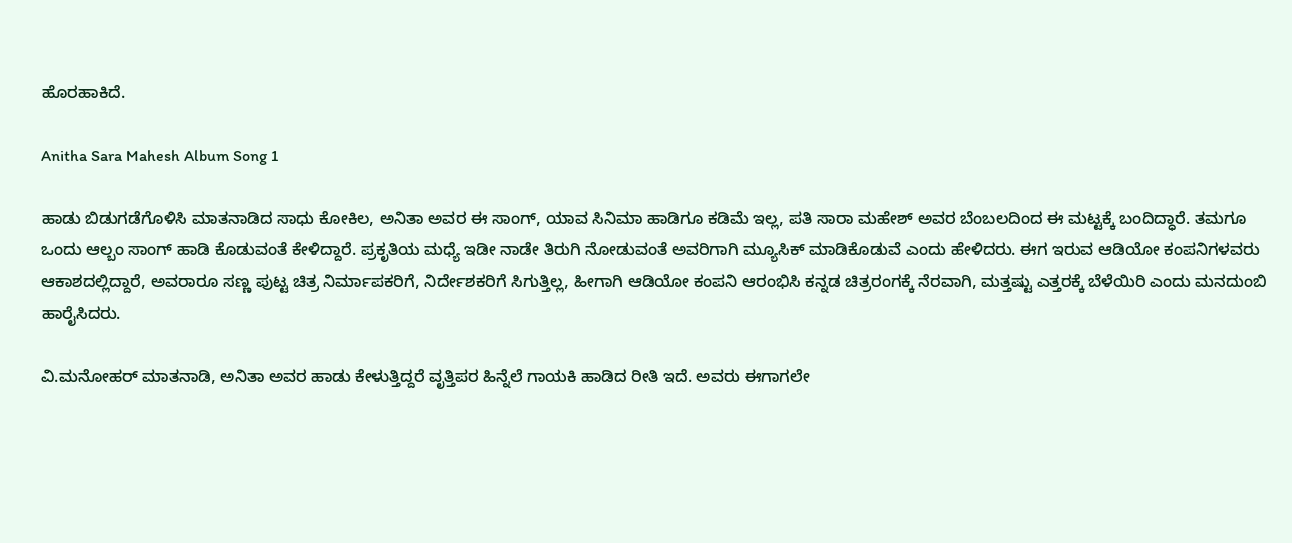ಹೊರಹಾಕಿದೆ.

Anitha Sara Mahesh Album Song 1

ಹಾಡು ಬಿಡುಗಡೆಗೊಳಿಸಿ ಮಾತನಾಡಿದ ಸಾಧು ಕೋಕಿಲ, ಅನಿತಾ ಅವರ ಈ ಸಾಂಗ್, ಯಾವ ಸಿನಿಮಾ ಹಾಡಿಗೂ ಕಡಿಮೆ ಇಲ್ಲ, ಪತಿ ಸಾರಾ ಮಹೇಶ್ ಅವರ ಬೆಂಬಲದಿಂದ ಈ ಮಟ್ಟಕ್ಕೆ ಬಂದಿದ್ಧಾರೆ. ತಮಗೂ ಒಂದು ಆಲ್ಬಂ ಸಾಂಗ್ ಹಾಡಿ ಕೊಡುವಂತೆ ಕೇಳಿದ್ದಾರೆ. ಪ್ರಕೃತಿಯ ಮಧ್ಯೆ ಇಡೀ ನಾಡೇ ತಿರುಗಿ ನೋಡುವಂತೆ ಅವರಿಗಾಗಿ ಮ್ಯೂಸಿಕ್ ಮಾಡಿಕೊಡುವೆ ಎಂದು ಹೇಳಿದರು. ಈಗ ಇರುವ ಆಡಿಯೋ ಕಂಪನಿಗಳವರು ಆಕಾಶದಲ್ಲಿದ್ದಾರೆ, ಅವರಾರೂ ಸಣ್ಣ ಪುಟ್ಟ ಚಿತ್ರ ನಿರ್ಮಾಪಕರಿಗೆ, ನಿರ್ದೇಶಕರಿಗೆ ಸಿಗುತ್ತಿಲ್ಲ, ಹೀಗಾಗಿ ಆಡಿಯೋ ಕಂಪನಿ ಆರಂಭಿಸಿ ಕನ್ನಡ ಚಿತ್ರರಂಗಕ್ಕೆ ನೆರವಾಗಿ, ಮತ್ತಷ್ಟು ಎತ್ತರಕ್ಕೆ ಬೆಳೆಯಿರಿ ಎಂದು ಮನದುಂಬಿ ಹಾರೈಸಿದರು.

ವಿ.ಮನೋಹರ್ ಮಾತನಾಡಿ, ಅನಿತಾ ಅವರ ಹಾಡು ಕೇಳುತ್ತಿದ್ದರೆ ವೃತ್ತಿಪರ ಹಿನ್ನೆಲೆ ಗಾಯಕಿ ಹಾಡಿದ ರೀತಿ ಇದೆ. ಅವರು ಈಗಾಗಲೇ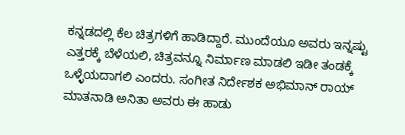ಕನ್ನಡದಲ್ಲಿ ಕೆಲ ಚಿತ್ರಗಳಿಗೆ ಹಾಡಿದ್ದಾರೆ. ಮುಂದೆಯೂ ಅವರು ಇನ್ನಷ್ಟು ಎತ್ತರಕ್ಕೆ ಬೆಳೆಯಲಿ, ಚಿತ್ರವನ್ನೂ ನಿರ್ಮಾಣ ಮಾಡಲಿ ಇಡೀ ತಂಡಕ್ಕೆ ಒಳ್ಳೆಯದಾಗಲಿ ಎಂದರು. ಸಂಗೀತ ನಿರ್ದೇಶಕ ಅಭಿಮಾನ್ ರಾಯ್ ಮಾತನಾಡಿ ಅನಿತಾ ಅವರು ಈ ಹಾಡು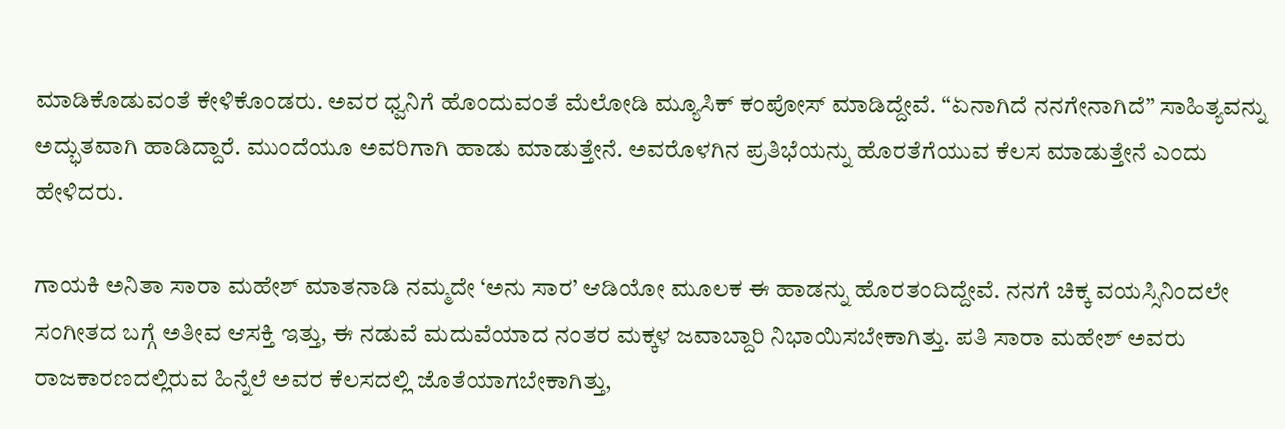ಮಾಡಿಕೊಡುವಂತೆ ಕೇಳಿಕೊಂಡರು. ಅವರ ಧ್ವನಿಗೆ ಹೊಂದುವಂತೆ ಮೆಲೋಡಿ ಮ್ಯೂಸಿಕ್ ಕಂಪೋಸ್ ಮಾಡಿದ್ದೇವೆ. “ಏನಾಗಿದೆ ನನಗೇನಾಗಿದೆ” ಸಾಹಿತ್ಯವನ್ನು ಅದ್ಭುತವಾಗಿ ಹಾಡಿದ್ದಾರೆ. ಮುಂದೆಯೂ ಅವರಿಗಾಗಿ ಹಾಡು ಮಾಡುತ್ತೇನೆ. ಅವರೊಳಗಿನ ಪ್ರತಿಭೆಯನ್ನು ಹೊರತೆಗೆಯುವ ಕೆಲಸ ಮಾಡುತ್ತೇನೆ ಎಂದು ಹೇಳಿದರು.

ಗಾಯಕಿ ಅನಿತಾ ಸಾರಾ ಮಹೇಶ್ ಮಾತನಾಡಿ ನಮ್ಮದೇ ‘ಅನು ಸಾರ’ ಆಡಿಯೋ ಮೂಲಕ ಈ ಹಾಡನ್ನು ಹೊರತಂದಿದ್ದೇವೆ. ನನಗೆ ಚಿಕ್ಕ ವಯಸ್ಸಿನಿಂದಲೇ ಸಂಗೀತದ ಬಗ್ಗೆ ಅತೀವ ಆಸಕ್ತಿ ಇತ್ತು, ಈ ನಡುವೆ ಮದುವೆಯಾದ ನಂತರ ಮಕ್ಕಳ ಜವಾಬ್ದಾರಿ ನಿಭಾಯಿಸಬೇಕಾಗಿತ್ತು. ಪತಿ ಸಾರಾ ಮಹೇಶ್ ಅವರು ರಾಜಕಾರಣದಲ್ಲಿರುವ ಹಿನ್ನೆಲೆ ಅವರ ಕೆಲಸದಲ್ಲಿ ಜೊತೆಯಾಗಬೇಕಾಗಿತ್ತು,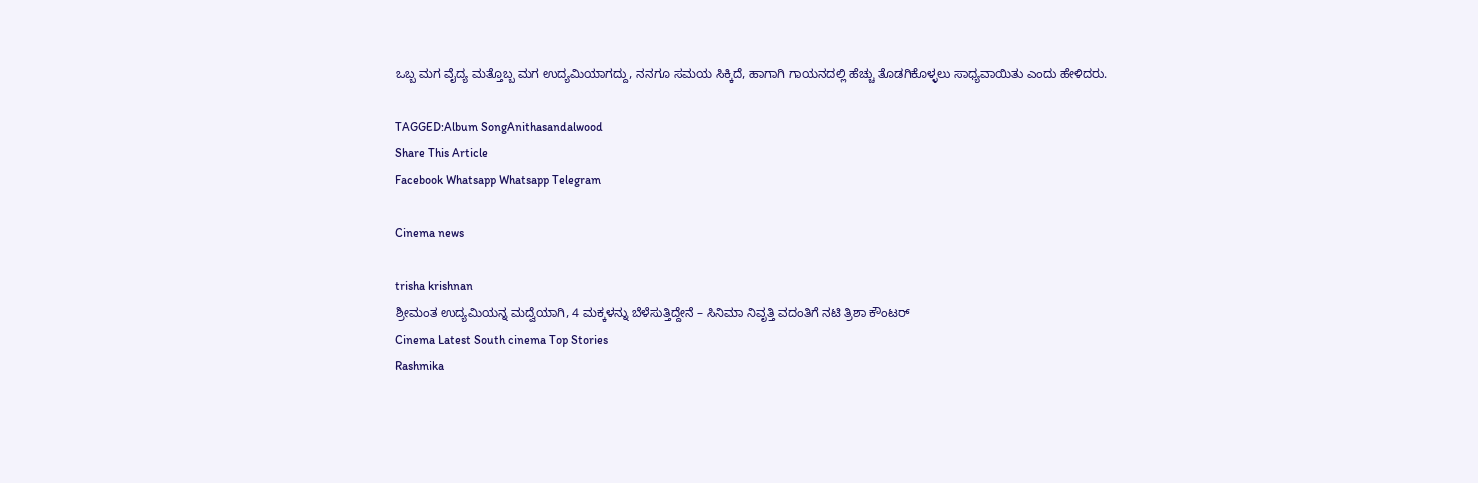ಒಬ್ಬ ಮಗ ವೈದ್ಯ ಮತ್ತೊಬ್ಬ ಮಗ ಉದ್ಯಮಿಯಾಗದ್ದು, ನನಗೂ ಸಮಯ ಸಿಕ್ಕಿದೆ, ಹಾಗಾಗಿ ಗಾಯನದಲ್ಲಿ ಹೆಚ್ಚು ತೊಡಗಿಕೊಳ್ಳಲು ಸಾಧ್ಯವಾಯಿತು ಎಂದು ಹೇಳಿದರು.

TAGGED:Album SongAnithasandalwood
Share This Article
Facebook Whatsapp Whatsapp Telegram

Cinema news

trisha krishnan
ಶ್ರೀಮಂತ ಉದ್ಯಮಿಯನ್ನ ಮದ್ವೆಯಾಗಿ, 4 ಮಕ್ಕಳನ್ನು ಬೆಳೆಸುತ್ತಿದ್ದೇನೆ – ಸಿನಿಮಾ ನಿವೃತ್ತಿ ವದಂತಿಗೆ ನಟಿ ತ್ರಿಶಾ ಕೌಂಟರ್
Cinema Latest South cinema Top Stories
Rashmika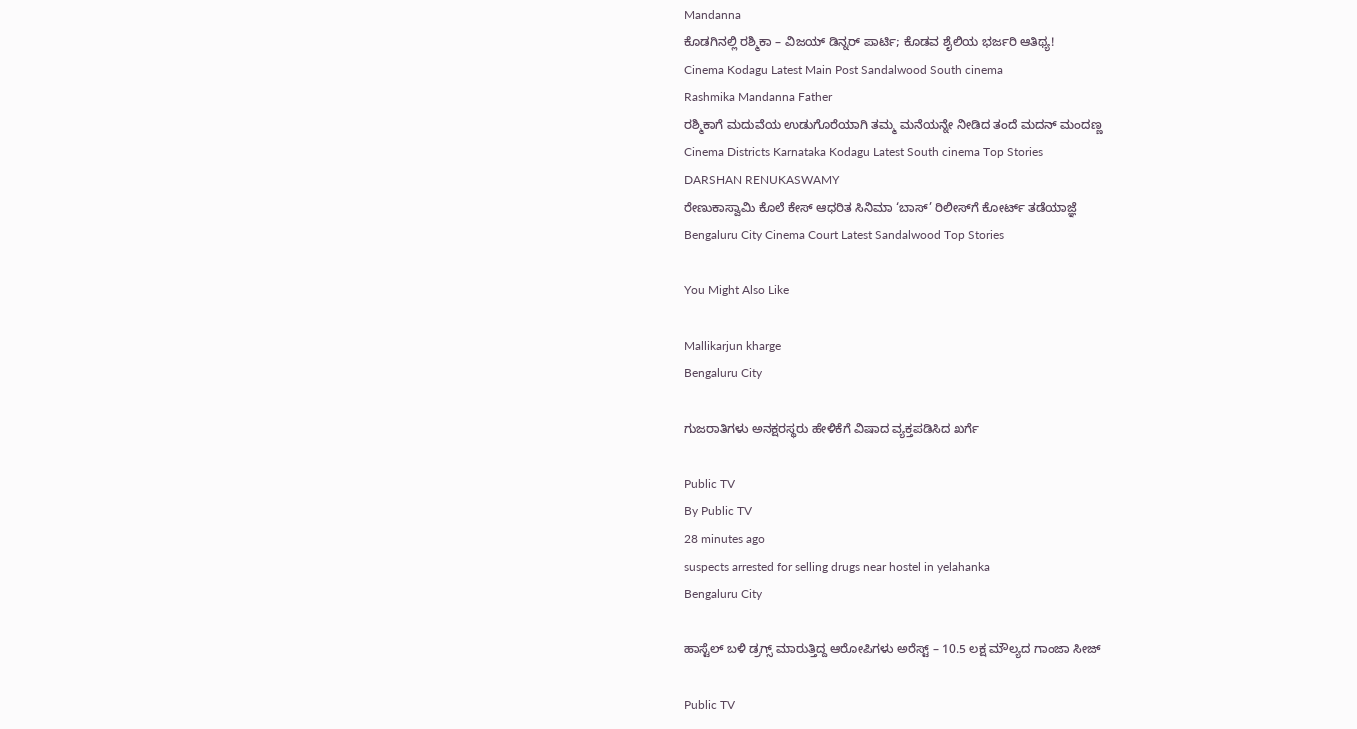Mandanna
ಕೊಡಗಿನಲ್ಲಿ ರಶ್ಮಿಕಾ – ವಿಜಯ್‌ ಡಿನ್ನರ್‌ ಪಾರ್ಟಿ; ಕೊಡವ ಶೈಲಿಯ ಭರ್ಜರಿ ಆತಿಥ್ಯ!
Cinema Kodagu Latest Main Post Sandalwood South cinema
Rashmika Mandanna Father
ರಶ್ಮಿಕಾಗೆ ಮದುವೆಯ ಉಡುಗೊರೆಯಾಗಿ ತಮ್ಮ ಮನೆಯನ್ನೇ ನೀಡಿದ ತಂದೆ ಮದನ್‌ ಮಂದಣ್ಣ
Cinema Districts Karnataka Kodagu Latest South cinema Top Stories
DARSHAN RENUKASWAMY
ರೇಣುಕಾಸ್ವಾಮಿ ಕೊಲೆ ಕೇಸ್‌ ಆಧರಿತ ಸಿನಿಮಾ ‘ಬಾಸ್’ ರಿಲೀಸ್‌ಗೆ ಕೋರ್ಟ್‌ ತಡೆಯಾಜ್ಞೆ
Bengaluru City Cinema Court Latest Sandalwood Top Stories

You Might Also Like

Mallikarjun kharge
Bengaluru City

ಗುಜರಾತಿಗಳು ಅನಕ್ಷರಸ್ಥರು ಹೇಳಿಕೆಗೆ ವಿಷಾದ ವ್ಯಕ್ತಪಡಿಸಿದ ಖರ್ಗೆ

Public TV
By Public TV
28 minutes ago
suspects arrested for selling drugs near hostel in yelahanka
Bengaluru City

ಹಾಸ್ಟೆಲ್‌ ಬಳಿ ಡ್ರಗ್ಸ್‌ ಮಾರುತ್ತಿದ್ದ ಆರೋಪಿಗಳು ಅರೆಸ್ಟ್‌ – 10.5 ಲಕ್ಷ ಮೌಲ್ಯದ ಗಾಂಜಾ ಸೀಜ್‌

Public TV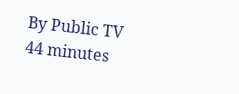By Public TV
44 minutes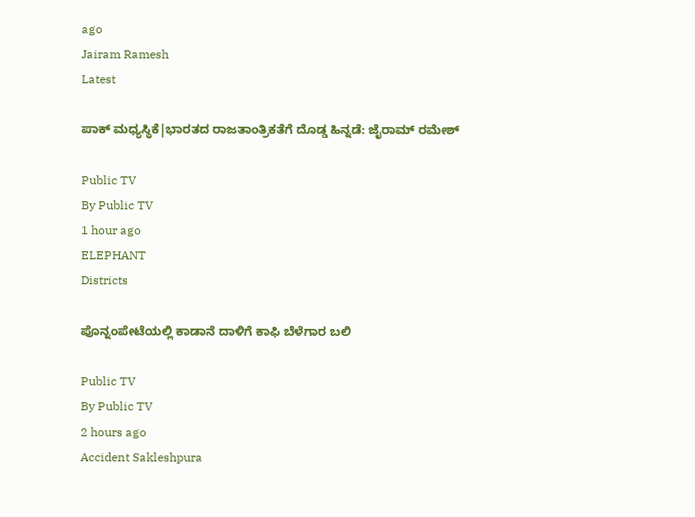ago
Jairam Ramesh
Latest

ಪಾಕ್‌ ಮಧ್ಯಸ್ಥಿಕೆ|ಭಾರತದ ರಾಜತಾಂತ್ರಿಕತೆಗೆ ದೊಡ್ಡ ಹಿನ್ನಡೆ: ಜೈರಾಮ್‌ ರಮೇಶ್‌

Public TV
By Public TV
1 hour ago
ELEPHANT
Districts

ಪೊನ್ನಂಪೇಟೆಯಲ್ಲಿ ಕಾಡಾನೆ ದಾಳಿಗೆ ಕಾಫಿ ಬೆಳೆಗಾರ ಬಲಿ

Public TV
By Public TV
2 hours ago
Accident Sakleshpura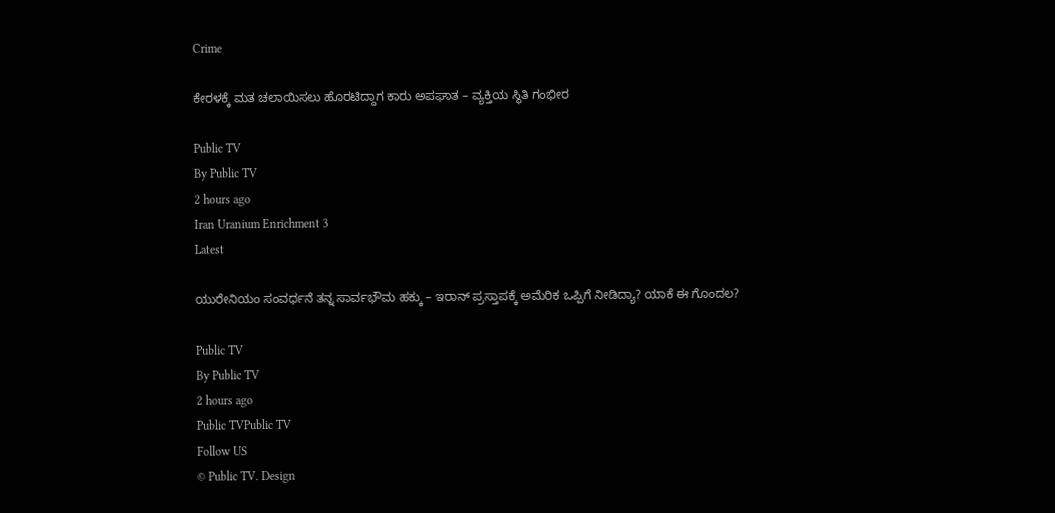Crime

ಕೇರಳಕ್ಕೆ ಮತ ಚಲಾಯಿಸಲು ಹೊರಟಿದ್ದಾಗ ಕಾರು ಅಪಘಾತ – ವ್ಯಕ್ತಿಯ ಸ್ಥಿತಿ ಗಂಭೀರ

Public TV
By Public TV
2 hours ago
Iran Uranium Enrichment 3
Latest

ಯುರೇನಿಯಂ ಸಂವರ್ಧನೆ ತನ್ನ ಸಾರ್ವಭೌಮ ಹಕ್ಕು – ಇರಾನ್‌ ಪ್ರಸ್ತಾಪಕ್ಕೆ ಅಮೆರಿಕ ಒಪ್ಪಿಗೆ ನೀಡಿದ್ಯಾ? ಯಾಕೆ ಈ ಗೊಂದಲ?

Public TV
By Public TV
2 hours ago
Public TVPublic TV
Follow US
© Public TV. Design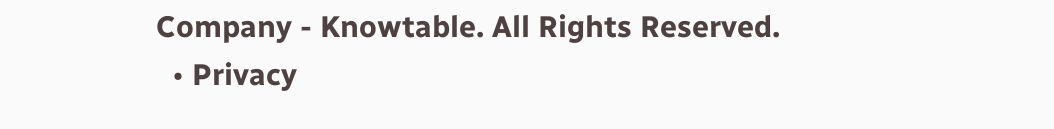Company - Knowtable. All Rights Reserved.
  • Privacy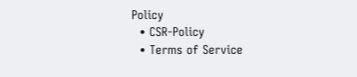Policy
  • CSR-Policy
  • Terms of Service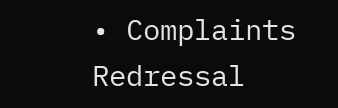• Complaints Redressal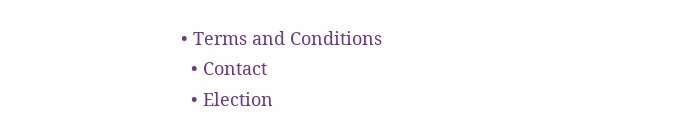• Terms and Conditions
  • Contact
  • Election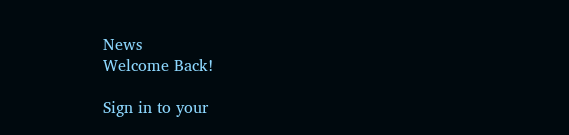News
Welcome Back!

Sign in to your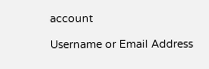account

Username or Email Address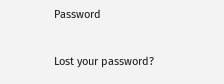Password

Lost your password?